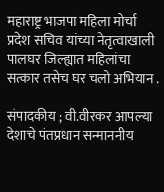महाराष्ट्र भाजपा महिला मोर्चा प्रदेश सचिव यांच्या नेतृत्वाखाली पालघर जिल्ह्यात महिलांचा सत्कार तसेच घर चलो अभियान .

संपादकीय ; वी.वीरकर आपल्या देशाचे पंतप्रधान सन्माननीय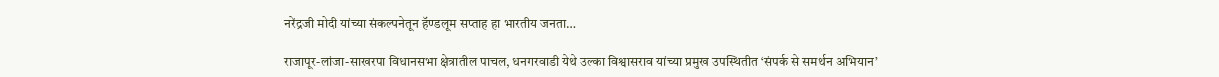नरेंद्रजी मोदी यांच्या संकल्पनेतून हॅण्डलूम सप्ताह हा भारतीय जनता…

राजापूर-लांजा-साखरपा विधानसभा क्षेत्रातील पाचल, धनगरवाडी येथे उल्का विश्वासराव यांच्या प्रमुख उपस्थितीत ‘संपर्क से समर्थन अभियान’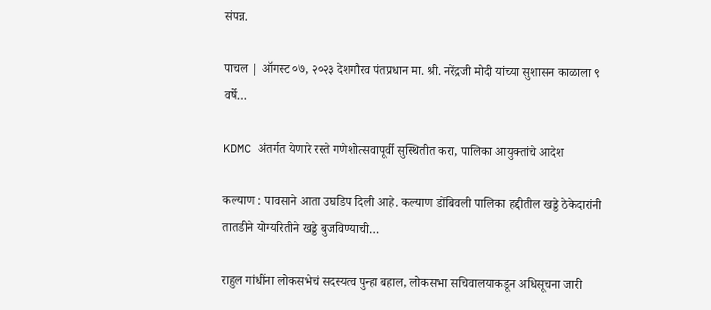संपन्न.

पाचल | ऑगस्ट ०७, २०२३ देशगौरव पंतप्रधान मा. श्री. नरेंद्रजी मोदी यांच्या सुशासन काळाला ९ वर्षे…

KDMC अंतर्गत येणारे रस्ते गणेशोत्सवापूर्वी सुस्थितीत करा, पालिका आयुक्तांचे आदेश

कल्याण : पावसाने आता उघडिप दिली आहे. कल्याण डोंबिवली पालिका हद्दीतील खड्डे ठेकेदारांनी तातडीने योग्यरितीने खड्डे बुजविण्याची…

राहुल गांधींना लोकसभेचं सदस्यत्व पुन्हा बहाल, लोकसभा सचिवालयाकडून अधिसूचना जारी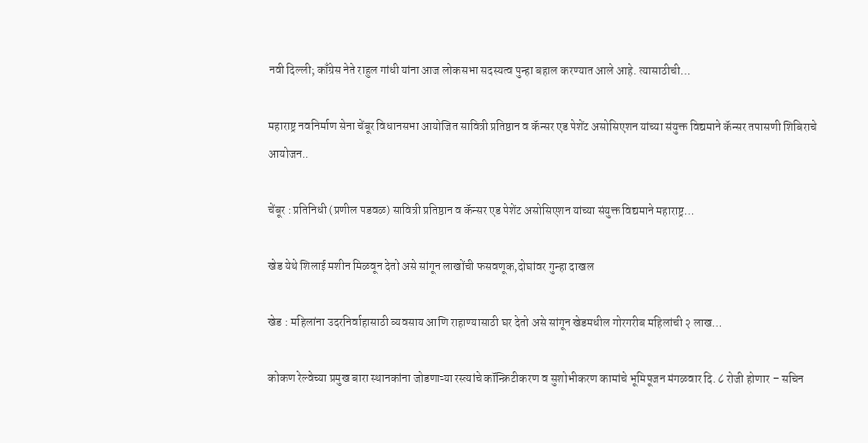नवी दिल्ली; काँग्रेस नेते राहुल गांधी यांना आज लोकसभा सदस्यत्व पुन्हा बहाल करण्यात आले आहे. त्यासाठीची…

महाराष्ट्र नवनिर्माण सेना चेंबूर विधानसभा आयोजित सावित्री प्रतिष्ठान व कॅन्सर एड पेशेंट असोसिएशन यांच्या संयुक्त विद्यमाने कॅन्सर तपासणी शिबिराचे आयोजन..

चेंबूर : प्रतिनिधी (प्रणील पडवळ) सावित्री प्रतिष्ठान व कॅन्सर एड पेशेंट असोसिएशन यांच्या संयुक्त विद्यमाने महाराष्ट्र…

खेड येथे शिलाई मशीन मिळवून देतो असे सांगून लाखोंची फसवणूक,दोघांवर गुन्हा दाखल

खेड : महिलांना उदरनिर्वाहासाठी व्यवसाय आणि राहाण्यासाठी घर देतो असे सांगून खेडमधील गोरगरीब महिलांची २ लाख…

कोकण रेल्वेच्या प्रमुख बारा स्थानकांना जोडणाऱ्या रस्त्यांचे कॉन्क्रिटीकरण व सुशोभीकरण कामांचे भूमिपूजन मंगळवार दि. ८ रोजी होणार – सचिन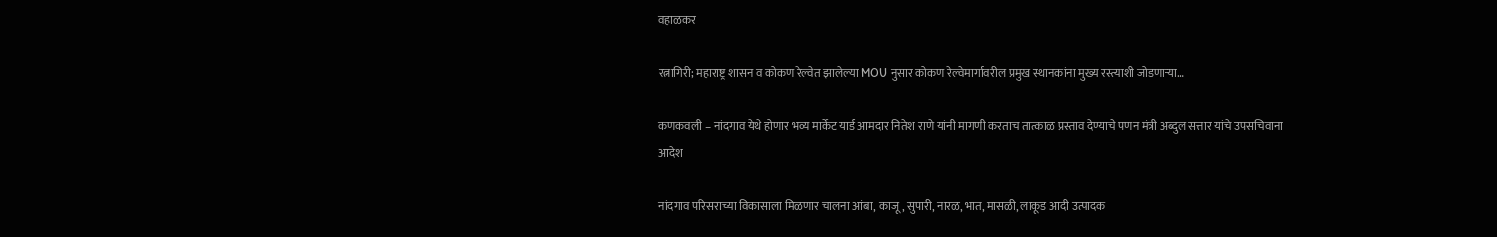वहाळकर

रत्नागिरी; महाराष्ट्र शासन व कोकण रेल्वेत झालेल्या MOU नुसार कोकण रेल्वेमार्गावरील प्रमुख स्थानकांना मुख्य रस्त्याशी जोडणाऱ्या…

कणकवली – नांदगाव येथे होणार भव्य मार्केट यार्ड आमदार नितेश राणे यांनी मागणी करताच तात्काळ प्रस्ताव देण्याचे पणन मंत्री अब्दुल सत्तार यांचे उपसचिवाना आदेश

नांदगाव परिसराच्या विकासाला मिळणार चालना आंबा, काजू, सुपारी, नारळ, भात, मासळी, लाकूड आदी उत्पादक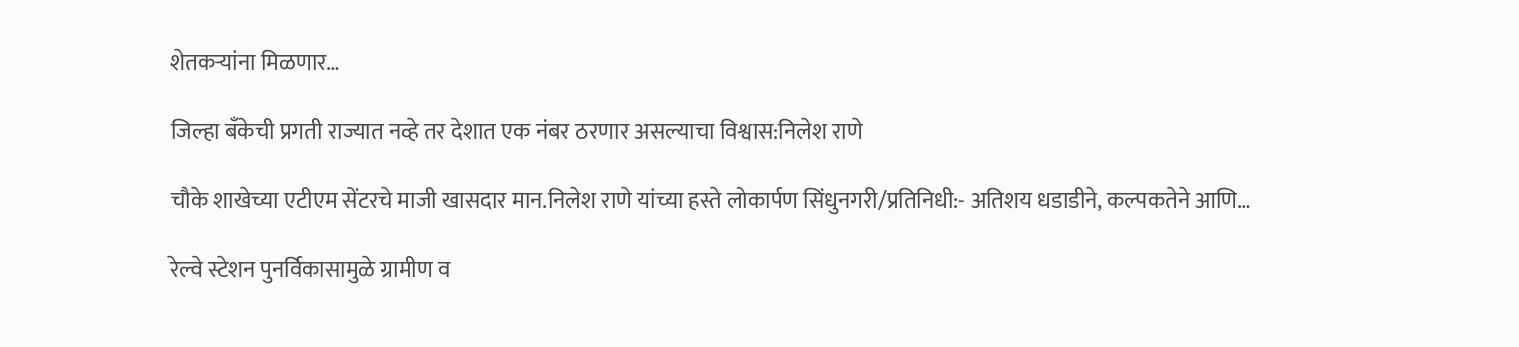शेतकऱ्यांना मिळणार…

जिल्हा बँकेची प्रगती राज्यात नव्हे तर देशात एक नंबर ठरणार असल्याचा विश्वास:निलेश राणे

चौके शाखेच्या एटीएम सेंटरचे माजी खासदार मान.निलेश राणे यांच्या हस्ते लोकार्पण सिंधुनगरी/प्रतिनिधी:- अतिशय धडाडीने, कल्पकतेने आणि…

रेल्वे स्टेशन पुनर्विकासामुळे ग्रामीण व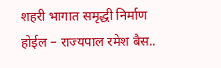शहरी भागात समृद्धी निर्माण होईल – राज्यपाल रमेश बैस..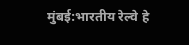मुंबई:भारतीय रेल्वे हे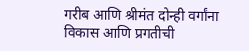गरीब आणि श्रीमंत दोन्ही वर्गांना विकास आणि प्रगतीची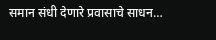समान संधी देणारे प्रवासाचे साधन…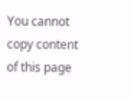You cannot copy content of this page